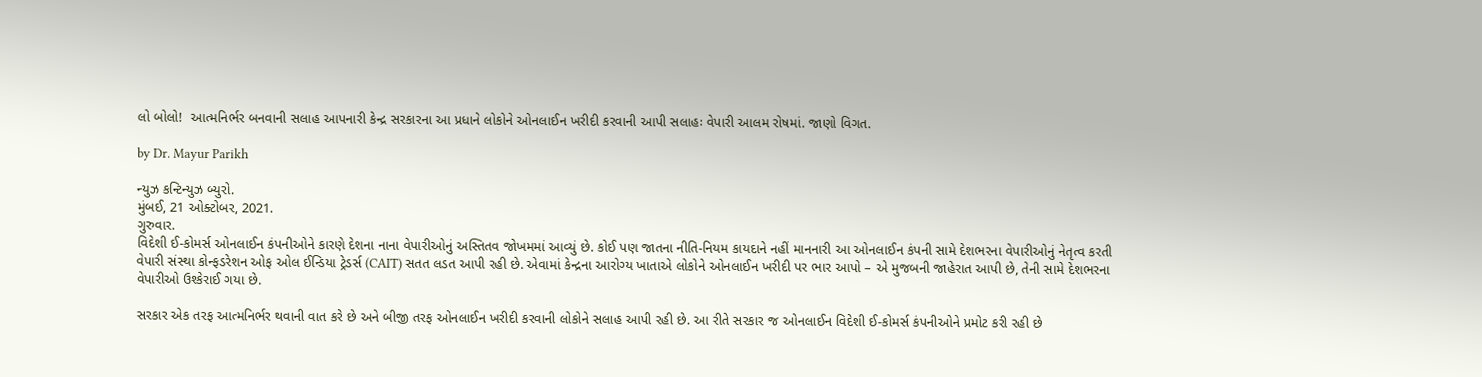લો બોલો!  આત્મનિર્ભર બનવાની સલાહ આપનારી કેન્દ્ર સરકારના આ પ્રધાને લોકોને ઓનલાઈન ખરીદી કરવાની આપી સલાહઃ વેપારી આલમ રોષમાં. જાણો વિગત.

by Dr. Mayur Parikh

ન્યુઝ કન્ટિન્યુઝ બ્યુરો.
મુંબઈ, 21 ઓક્ટોબર, 2021.
ગુરુવાર.
વિદેશી ઈ-કોમર્સ ઓનલાઈન કંપનીઓને કારણે દેશના નાના વેપારીઓનું અસ્તિતવ જોખમમાં આવ્યું છે. કોઈ પણ જાતના નીતિ-નિયમ કાયદાને નહીં માનનારી આ ઓનલાઈન કંપની સામે દેશભરના વેપારીઓનું નેતૃત્વ કરતી વેપારી સંસ્થા કોન્ફડરેશન ઓફ ઓલ ઈન્ડિયા ટ્રેડર્સ (CAIT) સતત લડત આપી રહી છે. એવામાં કેન્દ્રના આરોગ્ય ખાતાએ લોકોને ઓનલાઈન ખરીદી પર ભાર આપો – એ મુજબની જાહેરાત આપી છે, તેની સામે દેશભરના વેપારીઓ ઉશ્કેરાઈ ગયા છે.

સરકાર એક તરફ આત્મનિર્ભર થવાની વાત કરે છે અને બીજી તરફ ઓનલાઈન ખરીદી કરવાની લોકોને સલાહ આપી રહી છે. આ રીતે સરકાર જ ઓનલાઈન વિદેશી ઈ-કોમર્સ કંપનીઓને પ્રમોટ કરી રહી છે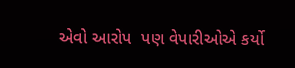એવો આરોપ  પણ વેપારીઓએ કર્યો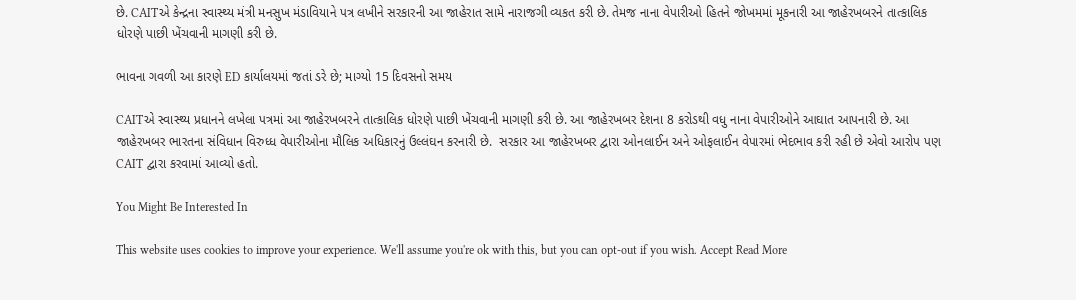છે. CAITએ કેન્દ્રના સ્વાસ્થ્ય મંત્રી મનસુખ મંડાવિયાને પત્ર લખીને સરકારની આ જાહેરાત સામે નારાજગી વ્યકત કરી છે. તેમજ નાના વેપારીઓ હિતને જોખમમાં મૂકનારી આ જાહેરખબરને તાત્કાલિક ધોરણે પાછી ખેંચવાની માગણી કરી છે.

ભાવના ગવળી આ કારણે ED કાર્યાલયમાં જતાં ડરે છે; માગ્યો 15 દિવસનો સમય

CAITએ સ્વાસ્થ્ય પ્રધાનને લખેલા પત્રમાં આ જાહેરખબરને તાત્કાલિક ધોરણે પાછી ખેંચવાની માગણી કરી છે. આ જાહેરખબર દેશના 8 કરોડથી વધુ નાના વેપારીઓને આઘાત આપનારી છે. આ જાહેરખબર ભારતના સંવિધાન વિરુધ્ધ વેપારીઓના મૌલિક અધિકારનું ઉલ્લંઘન કરનારી છે.  સરકાર આ જાહેરખબર દ્વારા ઓનલાઈન અને ઓફલાઈન વેપારમાં ભેદભાવ કરી રહી છે એવો આરોપ પણ CAIT દ્વારા કરવામાં આવ્યો હતો.

You Might Be Interested In

This website uses cookies to improve your experience. We'll assume you're ok with this, but you can opt-out if you wish. Accept Read More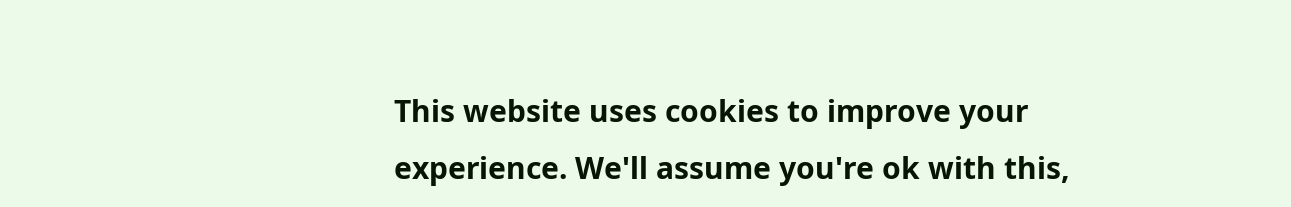This website uses cookies to improve your experience. We'll assume you're ok with this,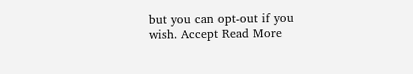but you can opt-out if you wish. Accept Read More